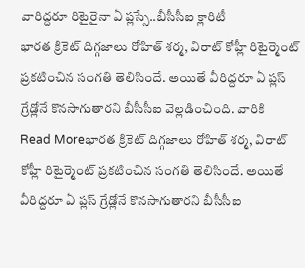వారిద్దరూ రిటైరైనా ఏ ప్లస్సే..బీసీసీఐ క్లారిటీ
భారత క్రికెట్ దిగ్గజాలు రోహిత్ శర్మ, విరాట్ కోహ్లీ రిటైర్మెంట్ ప్రకటించిన సంగతి తెలిసిందే. అయితే వీరిద్దరూ ఏ ప్లస్ గ్రేడ్లోనే కొనసాగుతారని బీసీసీఐ వెల్లడించింది. వారికి
Read Moreభారత క్రికెట్ దిగ్గజాలు రోహిత్ శర్మ, విరాట్ కోహ్లీ రిటైర్మెంట్ ప్రకటించిన సంగతి తెలిసిందే. అయితే వీరిద్దరూ ఏ ప్లస్ గ్రేడ్లోనే కొనసాగుతారని బీసీసీఐ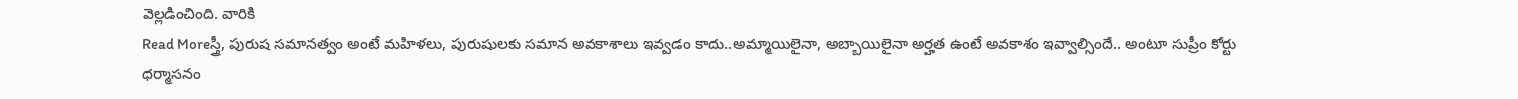వెల్లడించింది. వారికి
Read Moreస్త్రీ, పురుష సమానత్వం అంటే మహిళలు, పురుషులకు సమాన అవకాశాలు ఇవ్వడం కాదు..అమ్మాయిలైనా, అబ్బాయిలైనా అర్హత ఉంటే అవకాశం ఇవ్వాల్సిందే.. అంటూ సుప్రీం కోర్టు ధర్మాసనం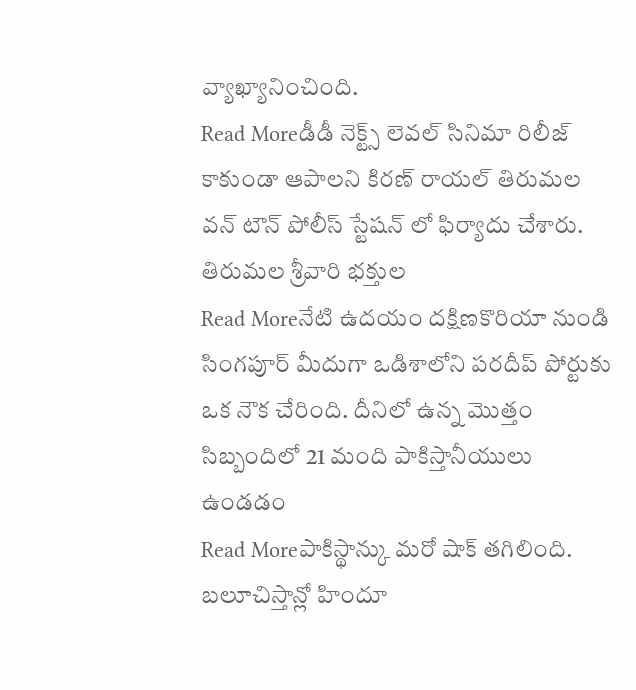వ్యాఖ్యానించింది.
Read Moreడీడీ నెక్ట్స్ లెవల్ సినిమా రిలీజ్ కాకుండా ఆపాలని కిరణ్ రాయల్ తిరుమల వన్ టౌన్ పోలీస్ స్టేషన్ లో ఫిర్యాదు చేశారు. తిరుమల శ్రీవారి భక్తుల
Read Moreనేటి ఉదయం దక్షిణకొరియా నుండి సింగపూర్ మీదుగా ఒడిశాలోని పరదీప్ పోర్టుకు ఒక నౌక చేరింది. దీనిలో ఉన్న మొత్తం సిబ్బందిలో 21 మంది పాకిస్తానీయులు ఉండడం
Read Moreపాకిస్థాన్కు మరో షాక్ తగిలింది. బలూచిస్తాన్లో హిందూ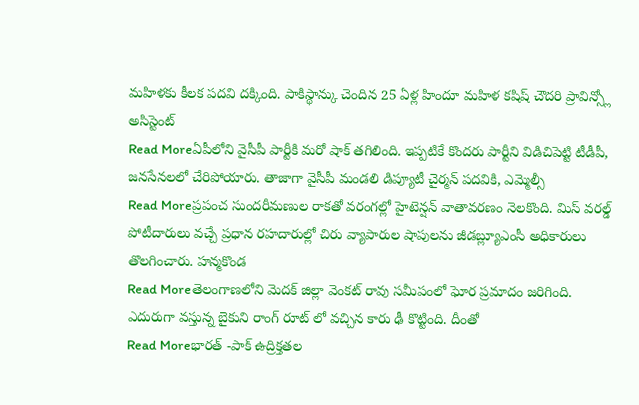మహిళకు కీలక పదవి దక్కింది. పాకిస్థాన్కు చెందిన 25 ఏళ్ల హిందూ మహిళ కషిష్ చౌదరి ప్రావిన్స్లో అసిస్టెంట్
Read Moreఏపీలోని వైసీపీ పార్టీకి మరో షాక్ తగిలింది. ఇప్పటికే కొందరు పార్టీని విడిచిపెట్టి టీడీపీ, జనసేనలలో చేరిపోయారు. తాజాగా వైసీపీ మండలి డిప్యూటీ చైర్మన్ పదవికి, ఎమ్మెల్సీ
Read Moreప్రపంచ సుందరీమణుల రాకతో వరంగల్లో హైటెన్షన్ వాతావరణం నెలకొంది. మిస్ వరల్డ్ పోటీదారులు వచ్చే ప్రధాన రహదారుల్లో చిరు వ్యాపారుల షాపులను జీడబ్ల్యూఎంసీ అధికారులు తొలగించారు. హన్మకొండ
Read Moreతెలంగాణలోని మెదక్ జిల్లా వెంకట్ రావు సమీపంలో ఘోర ప్రమాదం జరిగింది. ఎదురుగా వస్తున్న బైకుని రాంగ్ రూట్ లో వచ్చిన కారు ఢీ కొట్టింది. దీంతో
Read Moreభారత్ -పాక్ ఉద్రిక్తతల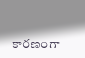కారణంగా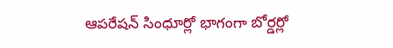ఆపరేషన్ సింధూర్లో భాగంగా బోర్డర్లో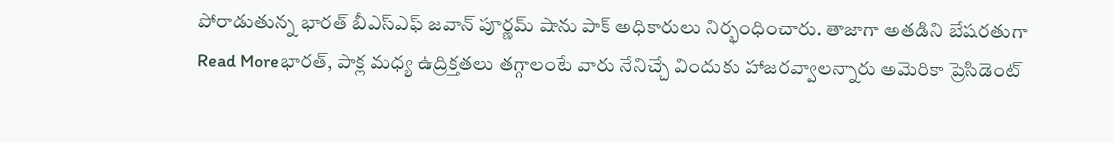పోరాడుతున్న భారత్ బీఎస్ఎఫ్ జవాన్ పూర్ణమ్ షాను పాక్ అధికారులు నిర్భంధించారు. తాజాగా అతడిని బేషరతుగా
Read Moreభారత్, పాక్ల మధ్య ఉద్రిక్తతలు తగ్గాలంటే వారు నేనిచ్చే విందుకు హాజరవ్వాలన్నారు అమెరికా ప్రెసిడెంట్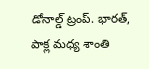డోనాల్డ్ ట్రంప్. భారత్, పాక్ల మధ్య శాంతి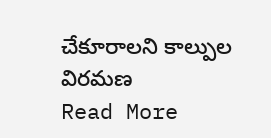చేకూరాలని కాల్పుల విరమణ
Read More